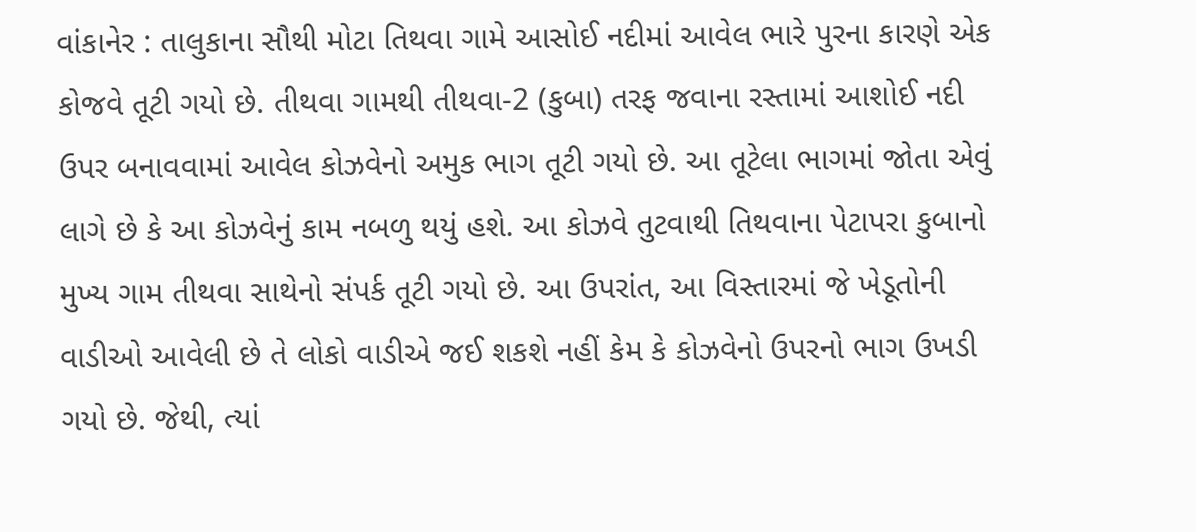વાંકાનેર : તાલુકાના સૌથી મોટા તિથવા ગામે આસોઈ નદીમાં આવેલ ભારે પુરના કારણે એક કોજવે તૂટી ગયો છે. તીથવા ગામથી તીથવા-2 (કુબા) તરફ જવાના રસ્તામાં આશોઈ નદી ઉપર બનાવવામાં આવેલ કોઝવેનો અમુક ભાગ તૂટી ગયો છે. આ તૂટેલા ભાગમાં જોતા એવું લાગે છે કે આ કોઝવેનું કામ નબળુ થયું હશે. આ કોઝવે તુટવાથી તિથવાના પેટાપરા કુબાનો મુખ્ય ગામ તીથવા સાથેનો સંપર્ક તૂટી ગયો છે. આ ઉપરાંત, આ વિસ્તારમાં જે ખેડૂતોની વાડીઓ આવેલી છે તે લોકો વાડીએ જઈ શકશે નહીં કેમ કે કોઝવેનો ઉપરનો ભાગ ઉખડી ગયો છે. જેથી, ત્યાં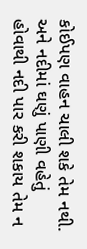કોઈપણ વાહન ચાલી શકે તેમ નથી. અને નદીમાં ઘણું પાણી વહેતું હોવાથી નદી પાર કરી શકાય તેમ ન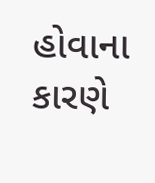હોવાના કારણે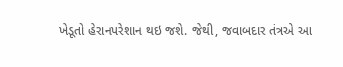ખેડૂતો હેરાનપરેશાન થઇ જશે. જેથી, જવાબદાર તંત્રએ આ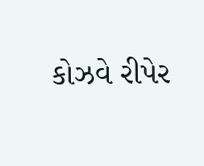કોઝવે રીપેર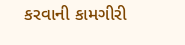કરવાની કામગીરી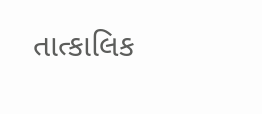તાત્કાલિક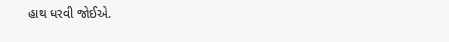હાથ ધરવી જોઈએ.